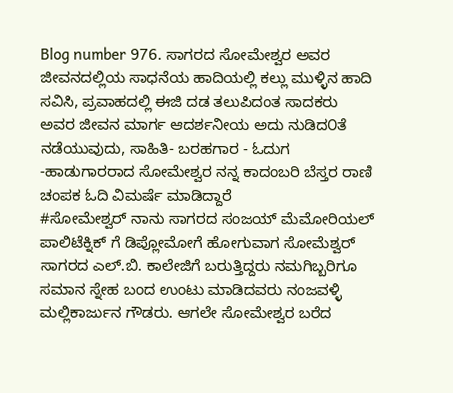Blog number 976. ಸಾಗರದ ಸೋಮೇಶ್ವರ ಅವರ ಜೀವನದಲ್ಲಿಯ ಸಾಧನೆಯ ಹಾದಿಯಲ್ಲಿ ಕಲ್ಲು ಮುಳ್ಳಿನ ಹಾದಿ ಸವಿಸಿ, ಪ್ರವಾಹದಲ್ಲಿ ಈಜಿ ದಡ ತಲುಪಿದಂತ ಸಾದಕರು ಅವರ ಜೀವನ ಮಾರ್ಗ ಆದರ್ಶನೀಯ ಅದು ನುಡಿದ೦ತೆ ನಡೆಯುವುದು, ಸಾಹಿತಿ- ಬರಹಗಾರ - ಓದುಗ -ಹಾಡುಗಾರರಾದ ಸೋಮೇಶ್ವರ ನನ್ನ ಕಾದಂಬರಿ ಬೆಸ್ತರ ರಾಣಿ ಚಂಪಕ ಓದಿ ವಿಮರ್ಷೆ ಮಾಡಿದ್ದಾರೆ
#ಸೋಮೇಶ್ವರ್ ನಾನು ಸಾಗರದ ಸಂಜಯ್ ಮೆಮೋರಿಯಲ್ ಪಾಲಿಟೆಕ್ನಿಕ್ ಗೆ ಡಿಪ್ಲೋಮೋಗೆ ಹೋಗುವಾಗ ಸೋಮೆಶ್ವರ್ ಸಾಗರದ ಎಲ್.ಬಿ. ಕಾಲೇಜಿಗೆ ಬರುತ್ತಿದ್ದರು ನಮಗಿಬ್ಬರಿಗೂ ಸಮಾನ ಸ್ನೇಹ ಬಂದ ಉಂಟು ಮಾಡಿದವರು ನಂಜವಳ್ಳಿ ಮಲ್ಲಿಕಾರ್ಜುನ ಗೌಡರು. ಆಗಲೇ ಸೋಮೇಶ್ವರ ಬರೆದ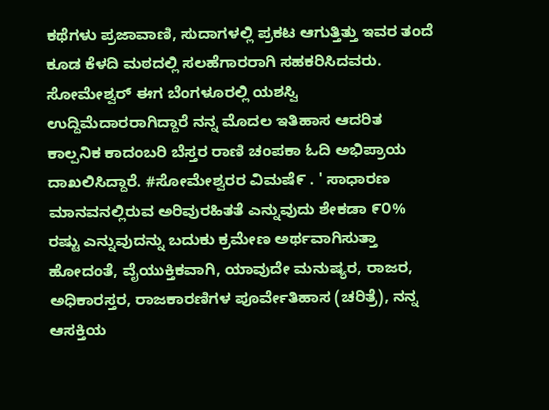ಕಥೆಗಳು ಪ್ರಜಾವಾಣಿ, ಸುದಾಗಳಲ್ಲಿ ಪ್ರಕಟ ಆಗುತ್ತಿತ್ತು ಇವರ ತಂದೆ ಕೂಡ ಕೆಳದಿ ಮಠದಲ್ಲಿ ಸಲಹೆಗಾರರಾಗಿ ಸಹಕರಿಸಿದವರು. ಸೋಮೇಶ್ವರ್ ಈಗ ಬೆಂಗಳೂರಲ್ಲಿ ಯಶಸ್ವಿ ಉದ್ದಿಮೆದಾರರಾಗಿದ್ದಾರೆ ನನ್ನ ಮೊದಲ ಇತಿಹಾಸ ಆದರಿತ ಕಾಲ್ಪನಿಕ ಕಾದಂಬರಿ ಬೆಸ್ತರ ರಾಣಿ ಚಂಪಕಾ ಓದಿ ಅಭಿಪ್ರಾಯ ದಾಖಲಿಸಿದ್ದಾರೆ. #ಸೋಮೇಶ್ವರರ ವಿಮಷೆ೯ . ' ಸಾಧಾರಣ ಮಾನವನಲ್ಲಿರುವ ಅರಿವುರಹಿತತೆ ಎನ್ನುವುದು ಶೇಕಡಾ ೯೦% ರಷ್ಟು ಎನ್ನುವುದನ್ನು ಬದುಕು ಕ್ರಮೇಣ ಅರ್ಥವಾಗಿಸುತ್ತಾ ಹೋದಂತೆ, ವೈಯುಕ್ತಿಕವಾಗಿ, ಯಾವುದೇ ಮನುಷ್ಯರ, ರಾಜರ, ಅಧಿಕಾರಸ್ತರ, ರಾಜಕಾರಣಿಗಳ ಪೂರ್ವೇತಿಹಾಸ (ಚರಿತ್ರೆ), ನನ್ನ ಆಸಕ್ತಿಯ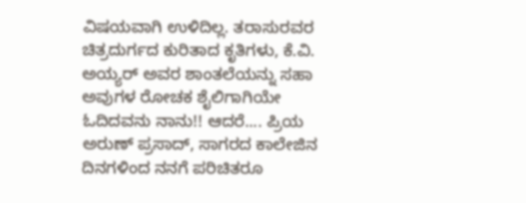ವಿಷಯವಾಗಿ ಉಳಿದಿಲ್ಲ. ತರಾಸುರವರ ಚಿತ್ರದುರ್ಗದ ಕುರಿತಾದ ಕೃತಿಗಳು, ಕೆ.ವಿ. ಅಯ್ಯರ್ ಅವರ ಶಾಂತಲೆಯನ್ನು ಸಹಾ ಅವುಗಳ ರೋಚಕ ಶೈಲಿಗಾಗಿಯೇ ಓದಿದವನು ನಾನು!! ಆದರೆ.... ಪ್ರಿಯ ಅರುಣ್ ಪ್ರಸಾದ್, ಸಾಗರದ ಕಾಲೇಜಿನ ದಿನಗಳಿಂದ ನನಗೆ ಪರಿಚಿತರೂ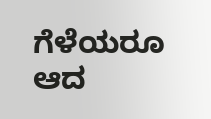ಗೆಳೆಯರೂ ಆದ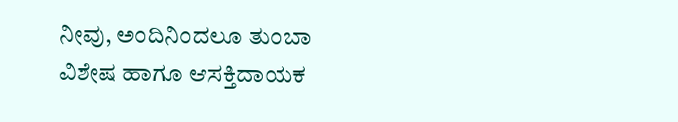ನೀವು, ಅಂದಿನಿಂದಲೂ ತುಂಬಾ ವಿಶೇಷ ಹಾಗೂ ಆಸಕ್ತಿದಾಯಕ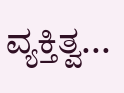ವ್ಯಕ್ತಿತ್ವ...